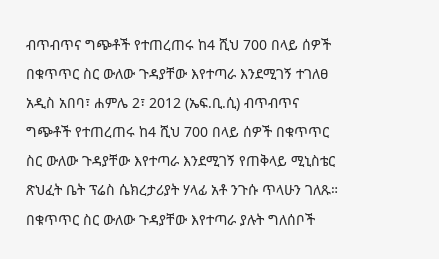ብጥብጥና ግጭቶች የተጠረጠሩ ከ4 ሺህ 700 በላይ ሰዎች በቁጥጥር ስር ውለው ጉዳያቸው እየተጣራ እንደሚገኝ ተገለፀ
አዲስ አበባ፣ ሐምሌ 2፣ 2012 (ኤፍ.ቢ.ሲ) ብጥብጥና ግጭቶች የተጠረጠሩ ከ4 ሺህ 700 በላይ ሰዎች በቁጥጥር ስር ውለው ጉዳያቸው እየተጣራ እንደሚገኝ የጠቅላይ ሚኒስቴር ጽህፈት ቤት ፕሬስ ሴክረታሪያት ሃላፊ አቶ ንጉሱ ጥላሁን ገለጹ።
በቁጥጥር ስር ውለው ጉዳያቸው እየተጣራ ያሉት ግለሰቦች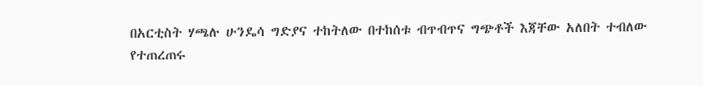በአርቲስት ሃጫሉ ሁንዴሳ ግድያና ተከትለው በተከሰቱ ብጥብጥና ግጭቶች እጃቸው አለበት ተብለው የተጠረጠሩ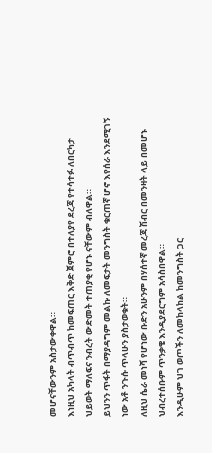መሆናቸውንም አስታውቀዋል።
እነዚህ አካላት ብጥብጥ ከመፍጠር እቅድ ጀምሮ በተለያየ ደረጃ የተሳተፉ ለበርካታ ህይወት ማለፍና ንብረት ውድመት ተጠያቂ የሆኑ ናቸውም ብለዋል።
ይህንን ጥፋት በማያዳግም መልኩ ለመፍታት መንግስት ቁርጠኛ ሆኖ እየሰራ እንደሚገኝ ነው አቶ ንጉሱ ጥላሁን ያስታወቁት።
ለዚህ ሴራ መነሻ የሆነው ቡድን አሁንም በሃሰተኛ መረጃ ሽብር በመንዛት ላይ በመሆኑ ህብረተሰቡም ጥንቃቄ እንዲያደርግም አሳስበዋል።
እንዲሁም ህገ ወጦችን ለመከላከል ከመንግስት ጋር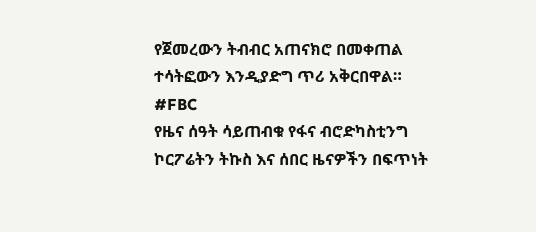የጀመረውን ትብብር አጠናክሮ በመቀጠል ተሳትፎውን እንዲያድግ ጥሪ አቅርበዋል።
#FBC
የዜና ሰዓት ሳይጠብቁ የፋና ብሮድካስቲንግ ኮርፖሬትን ትኩስ እና ሰበር ዜናዎችን በፍጥነት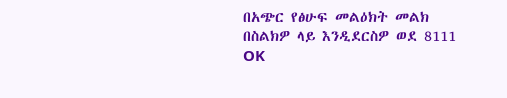በአጭር የፅሁፍ መልዕክት መልክ በስልክዎ ላይ እንዲደርስዎ ወደ 8111 OK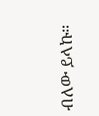ብለው ይላኩ።